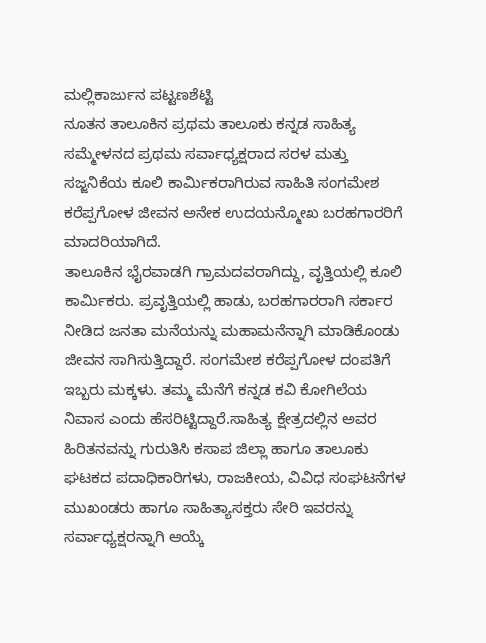ಮಲ್ಲಿಕಾರ್ಜುನ ಪಟ್ಟಣಶೆಟ್ಟಿ
ನೂತನ ತಾಲೂಕಿನ ಪ್ರಥಮ ತಾಲೂಕು ಕನ್ನಡ ಸಾಹಿತ್ಯ ಸಮ್ಮೇಳನದ ಪ್ರಥಮ ಸರ್ವಾಧ್ಯಕ್ಷರಾದ ಸರಳ ಮತ್ತು ಸಜ್ಜನಿಕೆಯ ಕೂಲಿ ಕಾರ್ಮಿಕರಾಗಿರುವ ಸಾಹಿತಿ ಸಂಗಮೇಶ ಕರೆಪ್ಪಗೋಳ ಜೀವನ ಅನೇಕ ಉದಯನ್ಮೋಖ ಬರಹಗಾರರಿಗೆ ಮಾದರಿಯಾಗಿದೆ.
ತಾಲೂಕಿನ ಭೈರವಾಡಗಿ ಗ್ರಾಮದವರಾಗಿದ್ದು, ವೃತ್ತಿಯಲ್ಲಿ ಕೂಲಿ ಕಾರ್ಮಿಕರು. ಪ್ರವೃತ್ತಿಯಲ್ಲಿ ಹಾಡು, ಬರಹಗಾರರಾಗಿ ಸರ್ಕಾರ ನೀಡಿದ ಜನತಾ ಮನೆಯನ್ನು ಮಹಾಮನೆನ್ನಾಗಿ ಮಾಡಿಕೊಂಡು ಜೀವನ ಸಾಗಿಸುತ್ತಿದ್ದಾರೆ. ಸಂಗಮೇಶ ಕರೆಪ್ಪಗೋಳ ದಂಪತಿಗೆ ಇಬ್ಬರು ಮಕ್ಕಳು. ತಮ್ಮ ಮೆನೆಗೆ ಕನ್ನಡ ಕವಿ ಕೋಗಿಲೆಯ ನಿವಾಸ ಎಂದು ಹೆಸರಿಟ್ಟಿದ್ದಾರೆ.ಸಾಹಿತ್ಯ ಕ್ಷೇತ್ರದಲ್ಲಿನ ಅವರ ಹಿರಿತನವನ್ನು ಗುರುತಿಸಿ ಕಸಾಪ ಜಿಲ್ಲಾ ಹಾಗೂ ತಾಲೂಕು ಘಟಕದ ಪದಾಧಿಕಾರಿಗಳು, ರಾಜಕೀಯ, ವಿವಿಧ ಸಂಘಟನೆಗಳ ಮುಖಂಡರು ಹಾಗೂ ಸಾಹಿತ್ಯಾಸಕ್ತರು ಸೇರಿ ಇವರನ್ನು ಸರ್ವಾಧ್ಯಕ್ಷರನ್ನಾಗಿ ಆಯ್ಕೆ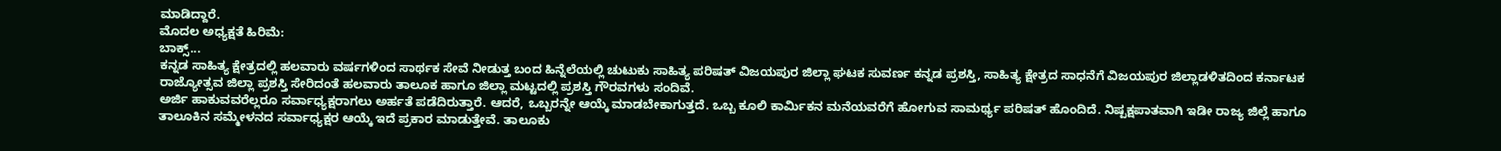ಮಾಡಿದ್ದಾರೆ.
ಮೊದಲ ಅಧ್ಯಕ್ಷತೆ ಹಿರಿಮೆ:
ಬಾಕ್ಸ್...
ಕನ್ನಡ ಸಾಹಿತ್ಯ ಕ್ಷೇತ್ರದಲ್ಲಿ ಹಲವಾರು ವರ್ಷಗಳಿಂದ ಸಾರ್ಥಕ ಸೇವೆ ನೀಡುತ್ತ ಬಂದ ಹಿನ್ನೆಲೆಯಲ್ಲಿ ಚುಟುಕು ಸಾಹಿತ್ಯ ಪರಿಷತ್ ವಿಜಯಪುರ ಜಿಲ್ಲಾ ಘಟಕ ಸುವರ್ಣ ಕನ್ನಡ ಪ್ರಶಸ್ತಿ, ಸಾಹಿತ್ಯ ಕ್ಷೇತ್ರದ ಸಾಧನೆಗೆ ವಿಜಯಪುರ ಜಿಲ್ಲಾಡಳಿತದಿಂದ ಕರ್ನಾಟಕ ರಾಜ್ಯೋತ್ಸವ ಜಿಲ್ಲಾ ಪ್ರಶಸ್ತಿ ಸೇರಿದಂತೆ ಹಲವಾರು ತಾಲೂಕ ಹಾಗೂ ಜಿಲ್ಲಾ ಮಟ್ಟದಲ್ಲಿ ಪ್ರಶಸ್ತಿ ಗೌರವಗಳು ಸಂದಿವೆ.
ಅರ್ಜಿ ಹಾಕುವವರೆಲ್ಲರೂ ಸರ್ವಾಧ್ಯಕ್ಷರಾಗಲು ಅರ್ಹತೆ ಪಡೆದಿರುತ್ತಾರೆ. ಆದರೆ, ಒಬ್ಬರನ್ನೇ ಆಯ್ಕೆ ಮಾಡಬೇಕಾಗುತ್ತದೆ. ಒಬ್ಬ ಕೂಲಿ ಕಾರ್ಮಿಕನ ಮನೆಯವರೆಗೆ ಹೋಗುವ ಸಾಮರ್ಥ್ಯ ಪರಿಷತ್ ಹೊಂದಿದೆ. ನಿಷ್ಪಕ್ಷಪಾತವಾಗಿ ಇಡೀ ರಾಜ್ಯ ಜಿಲ್ಲೆ ಹಾಗೂ ತಾಲೂಕಿನ ಸಮ್ಮೇಳನದ ಸರ್ವಾಧ್ಯಕ್ಷರ ಆಯ್ಕೆ ಇದೆ ಪ್ರಕಾರ ಮಾಡುತ್ತೇವೆ. ತಾಲೂಕು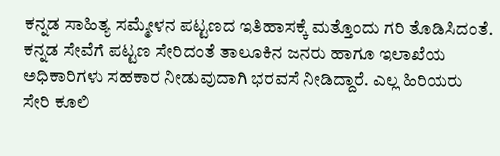ಕನ್ನಡ ಸಾಹಿತ್ಯ ಸಮ್ಮೇಳನ ಪಟ್ಟಣದ ಇತಿಹಾಸಕ್ಕೆ ಮತ್ತೊಂದು ಗರಿ ತೊಡಿಸಿದಂತೆ. ಕನ್ನಡ ಸೇವೆಗೆ ಪಟ್ಟಣ ಸೇರಿದಂತೆ ತಾಲೂಕಿನ ಜನರು ಹಾಗೂ ಇಲಾಖೆಯ ಅಧಿಕಾರಿಗಳು ಸಹಕಾರ ನೀಡುವುದಾಗಿ ಭರವಸೆ ನೀಡಿದ್ದಾರೆ. ಎಲ್ಲ ಹಿರಿಯರು ಸೇರಿ ಕೂಲಿ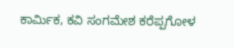ಕಾರ್ಮಿಕ, ಕವಿ ಸಂಗಮೇಶ ಕರೆಪ್ಪಗೋಳ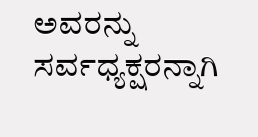ಅವರನ್ನು ಸರ್ವಧ್ಯಕ್ಷರನ್ನಾಗಿ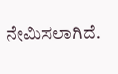ನೇಮಿಸಲಾಗಿದೆ.